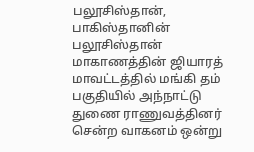பலூசிஸ்தான்,
பாகிஸ்தானின் பலூசிஸ்தான் மாகாணத்தின் ஜியாரத் மாவட்டத்தில் மங்கி தம் பகுதியில் அந்நாட்டு துணை ராணுவத்தினர் சென்ற வாகனம் ஒன்று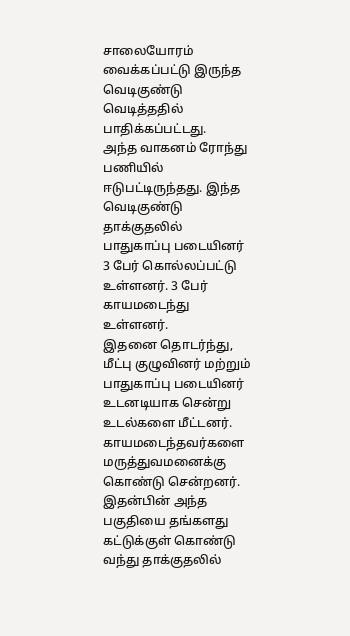சாலையோரம் வைக்கப்பட்டு இருந்த வெடிகுண்டு வெடித்ததில் பாதிக்கப்பட்டது.
அந்த வாகனம் ரோந்து பணியில் ஈடுபட்டிருந்தது. இந்த வெடிகுண்டு தாக்குதலில் பாதுகாப்பு படையினர் 3 பேர் கொல்லப்பட்டு உள்ளனர். 3 பேர் காயமடைந்து உள்ளனர்.
இதனை தொடர்ந்து, மீட்பு குழுவினர் மற்றும் பாதுகாப்பு படையினர் உடனடியாக சென்று உடல்களை மீட்டனர். காயமடைந்தவர்களை மருத்துவமனைக்கு கொண்டு சென்றனர். இதன்பின் அந்த பகுதியை தங்களது கட்டுக்குள் கொண்டு வந்து தாக்குதலில்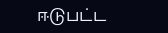ஈடுபட்ட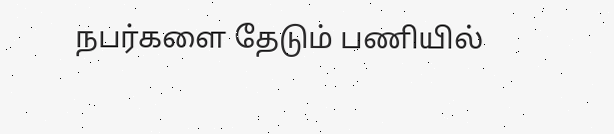நபர்களை தேடும் பணியில்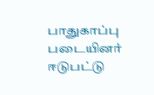பாதுகாப்பு படையினர் ஈடுபட்டு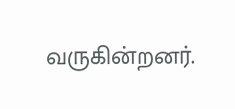வருகின்றனர்.